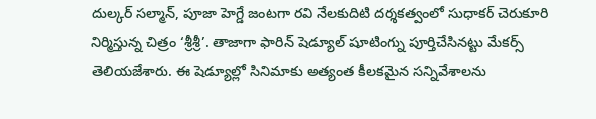దుల్కర్ సల్మాన్, పూజా హెగ్డే జంటగా రవి నేలకుదిటి దర్శకత్వంలో సుధాకర్ చెరుకూరి నిర్మిస్తున్న చిత్రం ‘శ్రీశ్రీ’. తాజాగా ఫారిన్ షెడ్యూల్ షూటింగ్ను పూర్తిచేసినట్టు మేకర్స్ తెలియజేశారు. ఈ షెడ్యూల్లో సినిమాకు అత్యంత కీలకమైన సన్నివేశాలను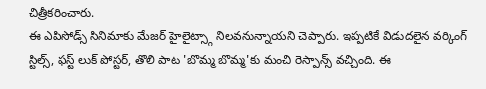చిత్రీకరించారు.
ఈ ఎపిసోడ్స్ సినిమాకు మేజర్ హైలైట్స్గా నిలవనున్నాయని చెప్పారు. ఇప్పటికే విడుదలైన వర్కింగ్ స్టిల్స్, ఫస్ట్ లుక్ పోస్టర్, తొలి పాట 'బొమ్మ బొమ్మ'కు మంచి రెస్పాన్స్ వచ్చింది. ఈ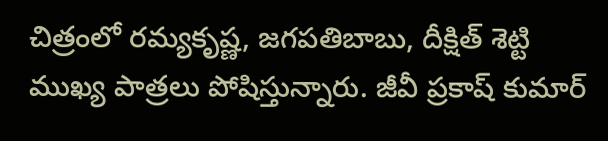చిత్రంలో రమ్యకృష్ణ, జగపతిబాబు, దీక్షిత్ శెట్టి ముఖ్య పాత్రలు పోషిస్తున్నారు. జీవీ ప్రకాష్ కుమార్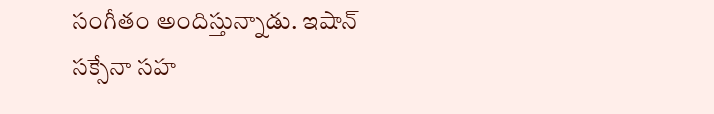సంగీతం అందిస్తున్నాడు. ఇషాన్ సక్సేనా సహ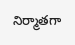నిర్మాతగా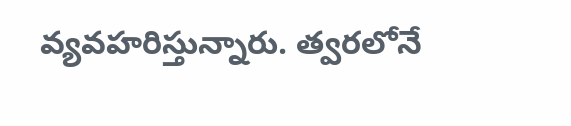వ్యవహరిస్తున్నారు. త్వరలోనే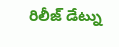రిలీజ్ డేట్ను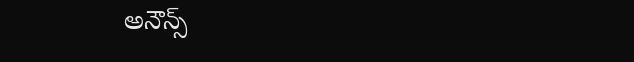అనౌన్స్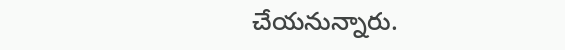చేయనున్నారు.